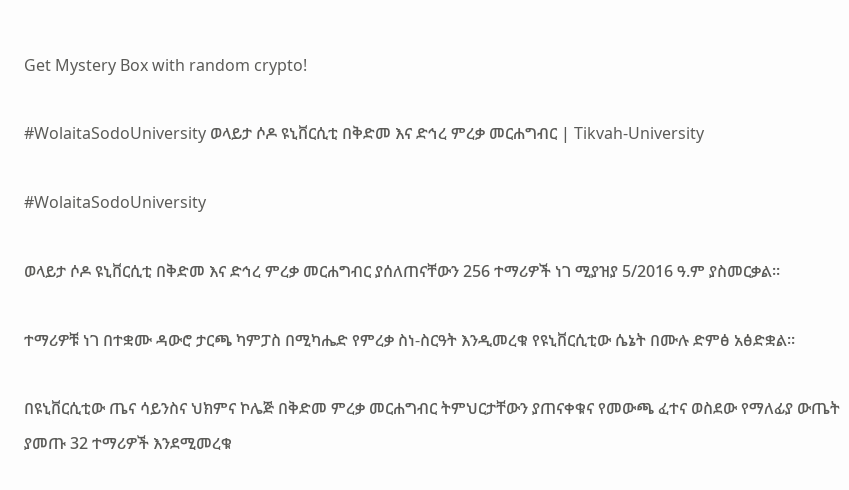Get Mystery Box with random crypto!

#WolaitaSodoUniversity ወላይታ ሶዶ ዩኒቨርሲቲ በቅድመ እና ድኅረ ምረቃ መርሐግብር | Tikvah-University

#WolaitaSodoUniversity

ወላይታ ሶዶ ዩኒቨርሲቲ በቅድመ እና ድኅረ ምረቃ መርሐግብር ያሰለጠናቸውን 256 ተማሪዎች ነገ ሚያዝያ 5/2016 ዓ.ም ያስመርቃል።

ተማሪዎቹ ነገ በተቋሙ ዳውሮ ታርጫ ካምፓስ በሚካሔድ የምረቃ ስነ-ስርዓት እንዲመረቁ የዩኒቨርሲቲው ሴኔት በሙሉ ድምፅ አፅድቋል።

በዩኒቨርሲቲው ጤና ሳይንስና ህክምና ኮሌጅ በቅድመ ምረቃ መርሐግብር ትምህርታቸውን ያጠናቀቁና የመውጫ ፈተና ወስደው የማለፊያ ውጤት ያመጡ 32 ተማሪዎች እንደሚመረቁ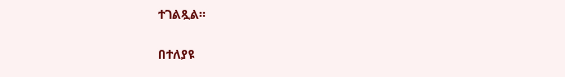ተገልጿል።

በተለያዩ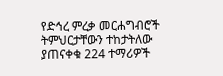የድኅረ ምረቃ መርሐግብሮች ትምህርታቸውን ተከታትለው ያጠናቀቁ 224 ተማሪዎች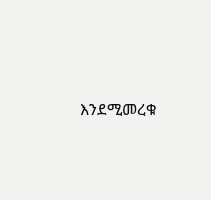እንደሚመረቁ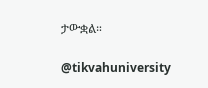ታውቋል።

@tikvahuniversity